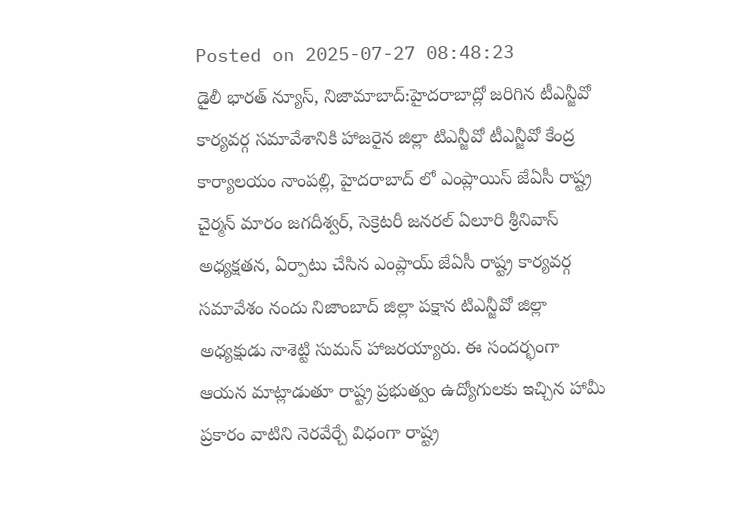Posted on 2025-07-27 08:48:23
డైలీ భారత్ న్యూస్, నిజామాబాద్:హైదరాబాద్లో జరిగిన టీఎన్జీవో కార్యవర్గ సమావేశానికి హాజరైన జిల్లా టిఎన్జీవో టీఎన్జీవో కేంద్ర కార్యాలయం నాంపల్లి, హైదరాబాద్ లో ఎంప్లాయిస్ జేఏసీ రాష్ట్ర చైర్మన్ మారం జగదీశ్వర్, సెక్రెటరీ జనరల్ ఏలూరి శ్రీనివాస్ అధ్యక్షతన, ఏర్పాటు చేసిన ఎంప్లాయ్ జేఏసీ రాష్ట్ర కార్యవర్గ సమావేశం నందు నిజాంబాద్ జిల్లా పక్షాన టిఎన్జీవో జిల్లా అధ్యక్షుడు నాశెట్టి సుమన్ హాజరయ్యారు. ఈ సందర్భంగా ఆయన మాట్లాడుతూ రాష్ట్ర ప్రభుత్వం ఉద్యోగులకు ఇచ్చిన హామీ ప్రకారం వాటిని నెరవేర్చే విధంగా రాష్ట్ర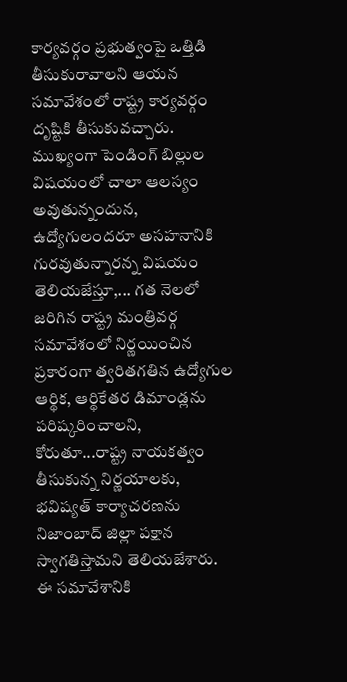కార్యవర్గం ప్రభుత్వంపై ఒత్తిడి తీసుకురావాలని ఆయన సమావేశంలో రాష్ట్ర కార్యవర్గం దృష్టికి తీసుకువచ్చారు. ముఖ్యంగా పెండింగ్ బిల్లుల విషయంలో చాలా ఆలస్యం అవుతున్నందున, ఉద్యోగులందరూ అసహనానికి గురవుతున్నారన్న విషయం తెలియజేస్తూ,... గత నెలలో జరిగిన రాష్ట్ర మంత్రివర్గ సమావేశంలో నిర్ణయించిన ప్రకారంగా త్వరితగతిన ఉద్యోగుల ఆర్థిక, ఆర్థికేతర డిమాండ్లను పరిష్కరించాలని, కోరుతూ...రాష్ట్ర నాయకత్వం తీసుకున్న నిర్ణయాలకు, భవిష్యత్ కార్యాచరణను నిజాంబాద్ జిల్లా పక్షాన స్వాగతిస్తామని తెలియజేశారు.
ఈ సమావేశానికి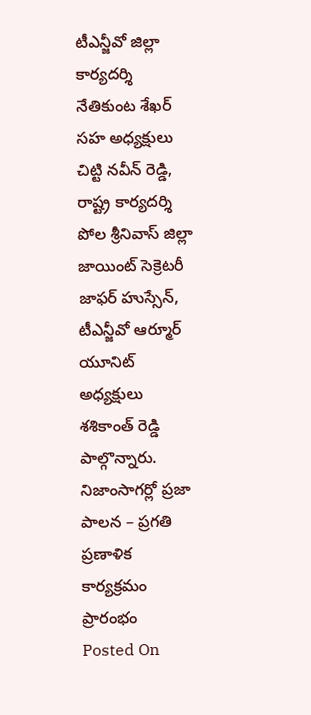టీఎన్జీవో జిల్లా కార్యదర్శి నేతికుంట శేఖర్ సహ అధ్యక్షులు చిట్టి నవీన్ రెడ్డి, రాష్ట్ర కార్యదర్శి పోల శ్రీనివాస్ జిల్లా జాయింట్ సెక్రెటరీ జాఫర్ హుస్సేన్, టీఎన్జీవో ఆర్మూర్ యూనిట్ అధ్యక్షులు శశికాంత్ రెడ్డి పాల్గొన్నారు.
నిజాంసాగర్లో ప్రజా పాలన – ప్రగతి ప్రణాళిక కార్యక్రమం ప్రారంభం
Posted On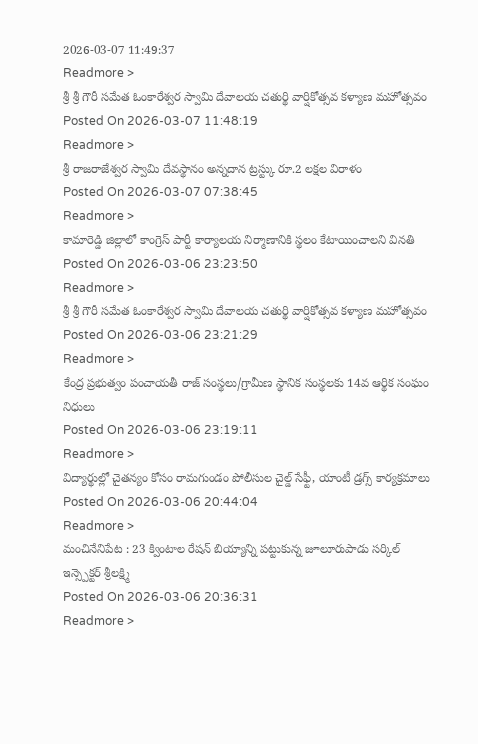2026-03-07 11:49:37
Readmore >
శ్రీ శ్రీ గౌరీ సమేత ఓంకారేశ్వర స్వామి దేవాలయ చతుర్థి వార్షికోత్సవ కళ్యాణ మహోత్సవం
Posted On 2026-03-07 11:48:19
Readmore >
శ్రీ రాజరాజేశ్వర స్వామి దేవస్థానం అన్నదాన ట్రస్ట్కు రూ.2 లక్షల విరాళం
Posted On 2026-03-07 07:38:45
Readmore >
కామారెడ్డి జిల్లాలో కాంగ్రెస్ పార్టీ కార్యాలయ నిర్మాణానికి స్థలం కేటాయించాలని వినతి
Posted On 2026-03-06 23:23:50
Readmore >
శ్రీ శ్రీ గౌరీ సమేత ఓంకారేశ్వర స్వామి దేవాలయ చతుర్థి వార్షికోత్సవ కళ్యాణ మహోత్సవం
Posted On 2026-03-06 23:21:29
Readmore >
కేంద్ర ప్రభుత్వం పంచాయతీ రాజ్ సంస్థలు/గ్రామీణ స్థానిక సంస్థలకు 14వ ఆర్థిక సంఘం నిధులు
Posted On 2026-03-06 23:19:11
Readmore >
విద్యార్థుల్లో చైతన్యం కోసం రామగుండం పోలీసుల చైల్డ్ సేఫ్టీ, యాంటీ డ్రగ్స్ కార్యక్రమాలు
Posted On 2026-03-06 20:44:04
Readmore >
మంచినేనిపేట : 23 క్వింటాల రేషన్ బియ్యాన్ని పట్టుకున్న జూలూరుపాడు సర్కిల్ ఇన్స్పెక్టర్ శ్రీలక్ష్మి
Posted On 2026-03-06 20:36:31
Readmore >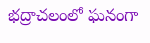భద్రాచలంలో ఘనంగా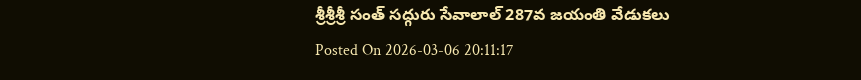శ్రీశ్రీశ్రీ సంత్ సద్గురు సేవాలాల్ 287వ జయంతి వేడుకలు
Posted On 2026-03-06 20:11:17